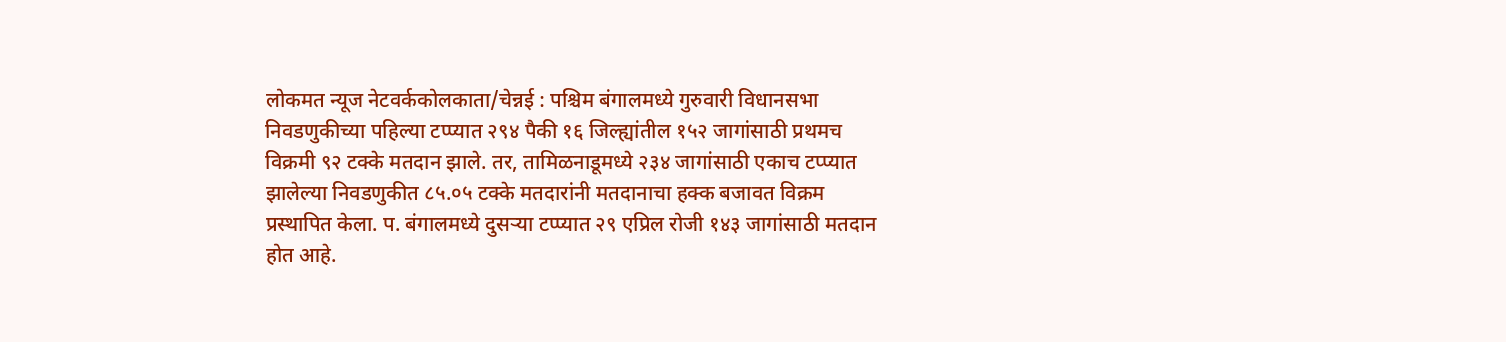लोकमत न्यूज नेटवर्ककोलकाता/चेन्नई : पश्चिम बंगालमध्ये गुरुवारी विधानसभा निवडणुकीच्या पहिल्या टप्प्यात २९४ पैकी १६ जिल्ह्यांतील १५२ जागांसाठी प्रथमच विक्रमी ९२ टक्के मतदान झाले. तर, तामिळनाडूमध्ये २३४ जागांसाठी एकाच टप्प्यात झालेल्या निवडणुकीत ८५.०५ टक्के मतदारांनी मतदानाचा हक्क बजावत विक्रम प्रस्थापित केला. प. बंगालमध्ये दुसऱ्या टप्प्यात २९ एप्रिल रोजी १४३ जागांसाठी मतदान होत आहे.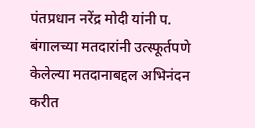पंतप्रधान नरेंद्र मोदी यांनी प. बंगालच्या मतदारांनी उत्स्फूर्तपणे केलेल्या मतदानाबद्दल अभिनंदन करीत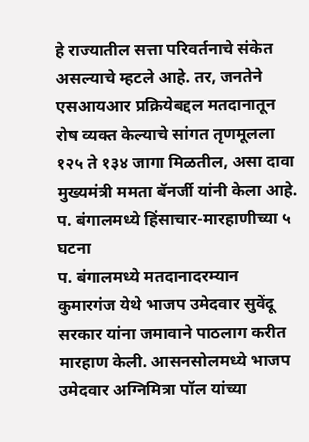हे राज्यातील सत्ता परिवर्तनाचे संकेत असल्याचे म्हटले आहे. तर, जनतेने एसआयआर प्रक्रियेबद्दल मतदानातून रोष व्यक्त केल्याचे सांगत तृणमूलला १२५ ते १३४ जागा मिळतील, असा दावा मुख्यमंत्री ममता बॅनर्जी यांनी केला आहे.
प. बंगालमध्ये हिंसाचार-मारहाणीच्या ५ घटना
प. बंगालमध्ये मतदानादरम्यान कुमारगंज येथे भाजप उमेदवार सुवेंदू सरकार यांना जमावाने पाठलाग करीत मारहाण केली. आसनसोलमध्ये भाजप उमेदवार अग्निमित्रा पॉल यांच्या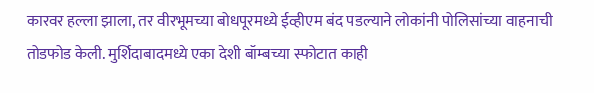कारवर हल्ला झाला, तर वीरभूमच्या बोधपूरमध्ये ईव्हीएम बंद पडल्याने लोकांनी पोलिसांच्या वाहनाची तोडफोड केली. मुर्शिदाबादमध्ये एका देशी बॉम्बच्या स्फोटात काही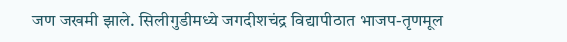जण जखमी झाले. सिलीगुडीमध्ये जगदीशचंद्र विद्यापीठात भाजप-तृणमूल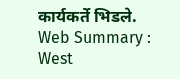कार्यकर्ते भिडले.
Web Summary : West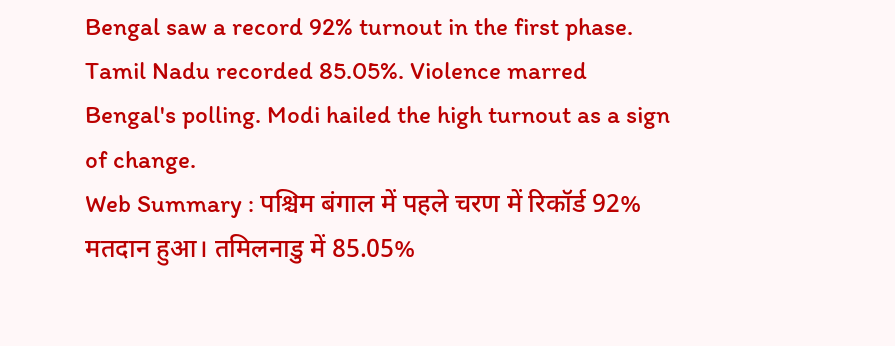Bengal saw a record 92% turnout in the first phase. Tamil Nadu recorded 85.05%. Violence marred Bengal's polling. Modi hailed the high turnout as a sign of change.
Web Summary : पश्चिम बंगाल में पहले चरण में रिकॉर्ड 92% मतदान हुआ। तमिलनाडु में 85.05%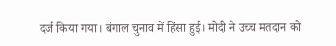दर्ज किया गया। बंगाल चुनाव में हिंसा हुई। मोदी ने उच्च मतदान को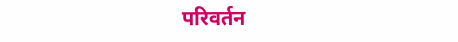परिवर्तन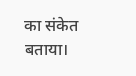का संकेत बताया।